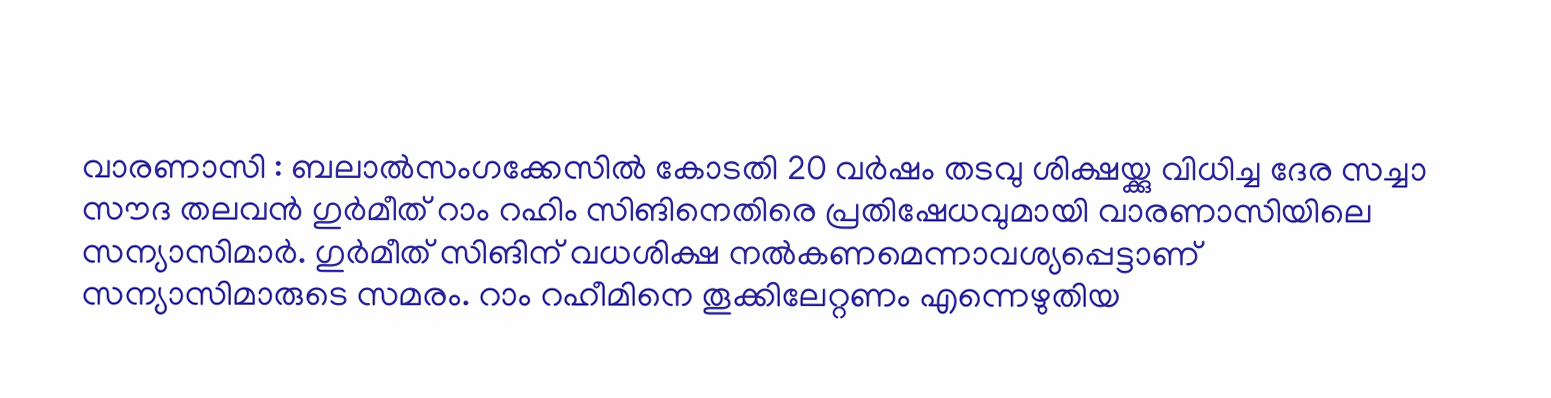വാരണാസി : ബലാൽസംഗക്കേസിൽ കോടതി 20 വർഷം തടവു ശിക്ഷയ്ക്കു വിധിച്ച ദേര സച്ചാ സൗദ തലവൻ ഗുർമീത് റാം റഹിം സിങിനെതിരെ പ്രതിഷേധവുമായി വാരണാസിയിലെ സന്യാസിമാർ. ഗുർമീത് സിങിന് വധശിക്ഷ നൽകണമെന്നാവശ്യപ്പെട്ടാണ് സന്യാസിമാരുടെ സമരം. റാം റഹീമിനെ തൂക്കിലേറ്റണം എന്നെഴുതിയ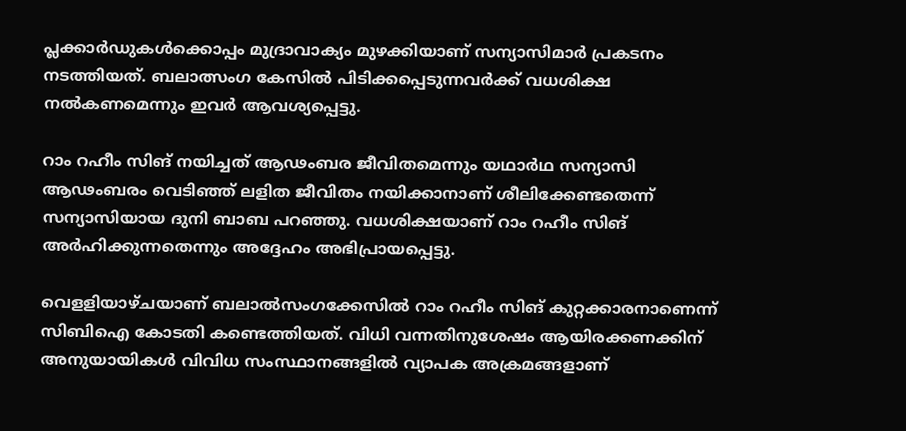പ്ലക്കാർഡുകൾക്കൊപ്പം മുദ്രാവാക്യം മുഴക്കിയാണ് സന്യാസിമാർ പ്രകടനം നടത്തിയത്. ബലാത്സംഗ കേസിൽ പിടിക്കപ്പെടുന്നവർക്ക് വധശിക്ഷ നൽകണമെന്നും ഇവർ ആവശ്യപ്പെട്ടു.

റാം റഹീം സിങ്‌ നയിച്ചത് ആഢംബര ജീവിതമെന്നും യഥാർഥ സന്യാസി ആഢംബരം വെടിഞ്ഞ് ലളിത ജീവിതം നയിക്കാനാണ് ശീലിക്കേണ്ടതെന്ന് സന്യാസിയായ ദുനി ബാബ പറഞ്ഞു. വധശിക്ഷയാണ് റാം റഹീം സിങ് അർഹിക്കുന്നതെന്നും അദ്ദേഹം അഭിപ്രായപ്പെട്ടു.

വെളളിയാഴ്ചയാണ് ബലാൽസംഗക്കേസിൽ റാം റഹീം സിങ് കുറ്റക്കാരനാണെന്ന് സിബിഐ കോടതി കണ്ടെത്തിയത്. വിധി വന്നതിനുശേഷം ആയിരക്കണക്കിന് അനുയായികൾ വിവിധ സംസ്ഥാനങ്ങളിൽ വ്യാപക അക്രമങ്ങളാണ്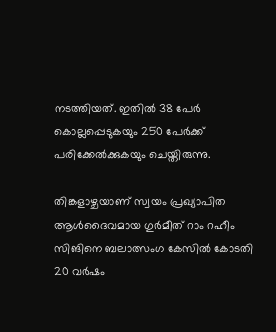നടത്തിയത്. ഇതിൽ 38 പേർ കൊല്ലപ്പെടുകയും 250 പേർക്ക് പരിക്കേൽക്കുകയും ചെയ്തിരുന്നു.

തിങ്കളാഴ്ചയാണ് സ്വയം പ്രഖ്യാപിത ആൾദൈവമായ ഗുർമീത് റാം റഹീം സിങിനെ ബലാത്സംഗ കേസിൽ കോടതി 20 വർഷം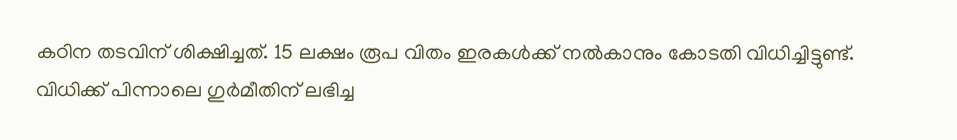കഠിന തടവിന് ശിക്ഷിച്ചത്. 15 ലക്ഷം രൂപ വിതം ഇരകൾക്ക് നൽകാനും കോടതി വിധിച്ചിട്ടുണ്ട്. വിധിക്ക് പിന്നാലെ ഗുർമീതിന് ലഭിച്ച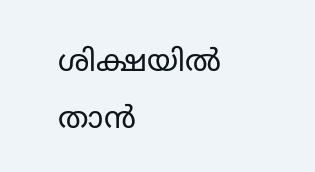ശിക്ഷയിൽ താൻ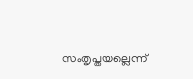സംതൃപ്തയല്ലെന്ന്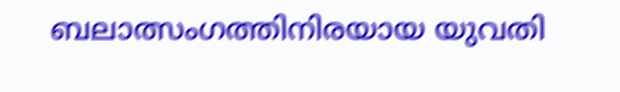ബലാത്സംഗത്തിനിരയായ യുവതി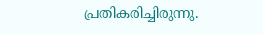പ്രതികരിച്ചിരുന്നു.